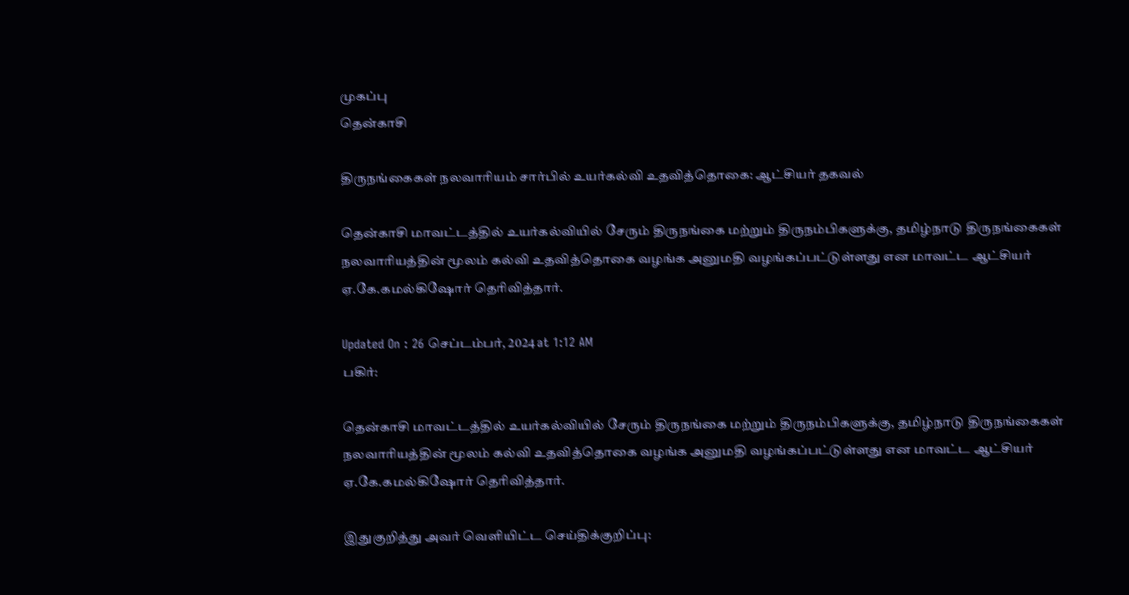முகப்பு
தென்காசி

திருநங்கைகள் நலவாரியம் சார்பில் உயர்கல்வி உதவித்தொகை: ஆட்சியர் தகவல்

தென்காசி மாவட்டத்தில் உயர்கல்வியில் சேரும் திருநங்கை மற்றும் திருநம்பிகளுக்கு, தமிழ்நாடு திருநங்கைகள் நலவாரியத்தின் மூலம் கல்வி உதவித்தொகை வழங்க அனுமதி வழங்கப்பட்டுள்ளது என மாவட்ட ஆட்சியர் ஏ.கே.கமல்கிஷோர் தெரிவித்தார்.

Updated On : 26 செப்டம்பர், 2024 at 1:12 AM
பகிர்:

தென்காசி மாவட்டத்தில் உயர்கல்வியில் சேரும் திருநங்கை மற்றும் திருநம்பிகளுக்கு, தமிழ்நாடு திருநங்கைகள் நலவாரியத்தின் மூலம் கல்வி உதவித்தொகை வழங்க அனுமதி வழங்கப்பட்டுள்ளது என மாவட்ட ஆட்சியர் ஏ.கே.கமல்கிஷோர் தெரிவித்தார்.

இதுகுறித்து அவர் வெளியிட்ட செய்திக்குறிப்பு: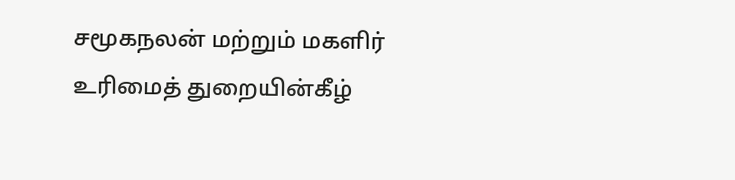சமூகநலன் மற்றும் மகளிர் உரிமைத் துறையின்கீழ்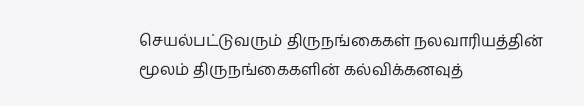செயல்பட்டுவரும் திருநங்கைகள் நலவாரியத்தின் மூலம் திருநங்கைகளின் கல்விக்கனவுத்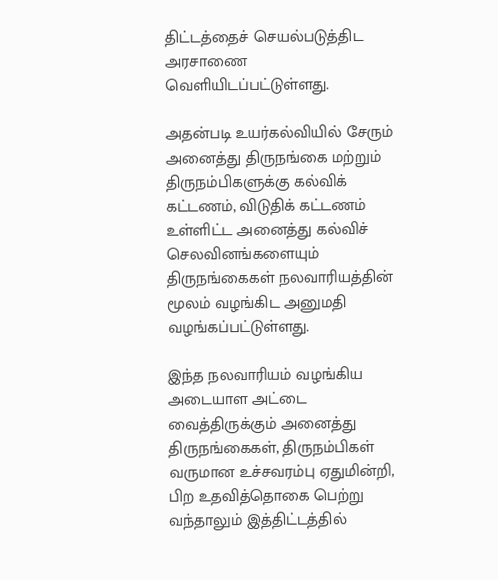திட்டத்தைச் செயல்படுத்திட அரசாணை வெளியிடப்பட்டுள்ளது.

அதன்படி உயர்கல்வியில் சேரும் அனைத்து திருநங்கை மற்றும் திருநம்பிகளுக்கு கல்விக் கட்டணம், விடுதிக் கட்டணம் உள்ளிட்ட அனைத்து கல்விச் செலவினங்களையும் திருநங்கைகள் நலவாரியத்தின் மூலம் வழங்கிட அனுமதி வழங்கப்பட்டுள்ளது.

இந்த நலவாரியம் வழங்கிய அடையாள அட்டை வைத்திருக்கும் அனைத்து திருநங்கைகள், திருநம்பிகள் வருமான உச்சவரம்பு ஏதுமின்றி, பிற உதவித்தொகை பெற்று வந்தாலும் இத்திட்டத்தில்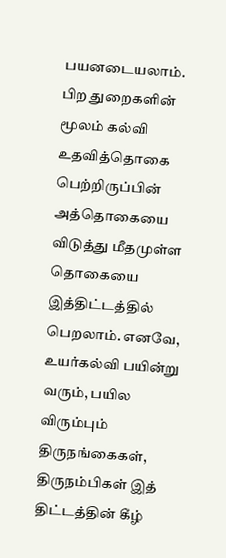பயனடையலாம். பிற துறைகளின் மூலம் கல்வி உதவித்தொகை பெற்றிருப்பின் அத்தொகையை விடுத்து மீதமுள்ள தொகையை இத்திட்டத்தில் பெறலாம். எனவே, உயர்கல்வி பயின்று வரும், பயில விரும்பும் திருநங்கைகள், திருநம்பிகள் இத் திட்டத்தின் கீழ்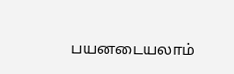பயனடையலாம்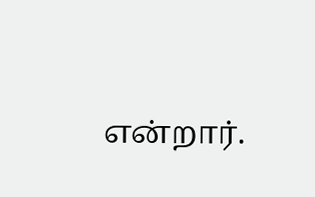என்றார்.